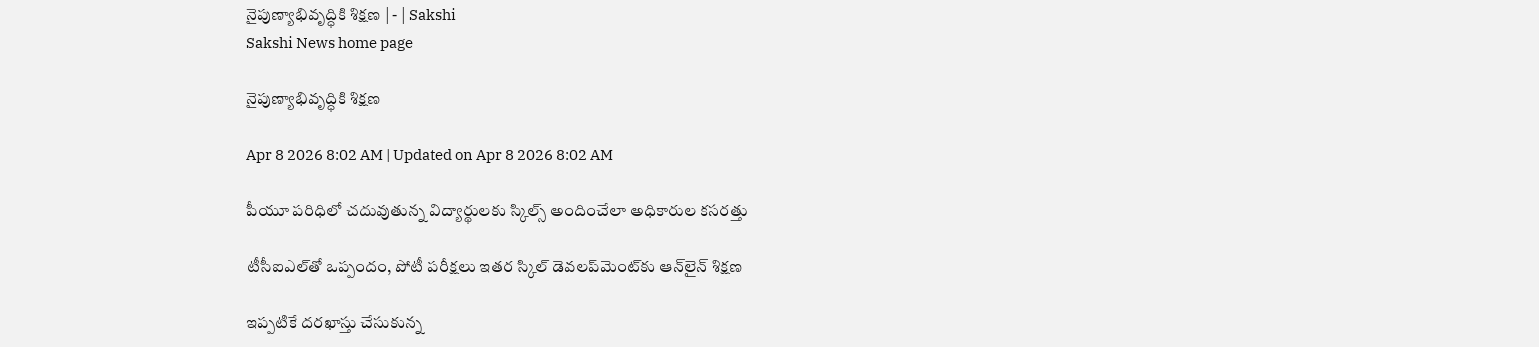నైపుణ్యాభివృద్ధికి శిక్షణ | - | Sakshi
Sakshi News home page

నైపుణ్యాభివృద్ధికి శిక్షణ

Apr 8 2026 8:02 AM | Updated on Apr 8 2026 8:02 AM

పీయూ పరిధిలో చదువుతున్న విద్యార్థులకు స్కిల్స్‌ అందించేలా అధికారుల కసరత్తు

టీసీఐఎల్‌తో ఒప్పందం, పోటీ పరీక్షలు ఇతర స్కిల్‌ డెవలప్‌మెంట్‌కు ఆన్‌లైన్‌ శిక్షణ

ఇప్పటికే దరఖాస్తు చేసుకున్న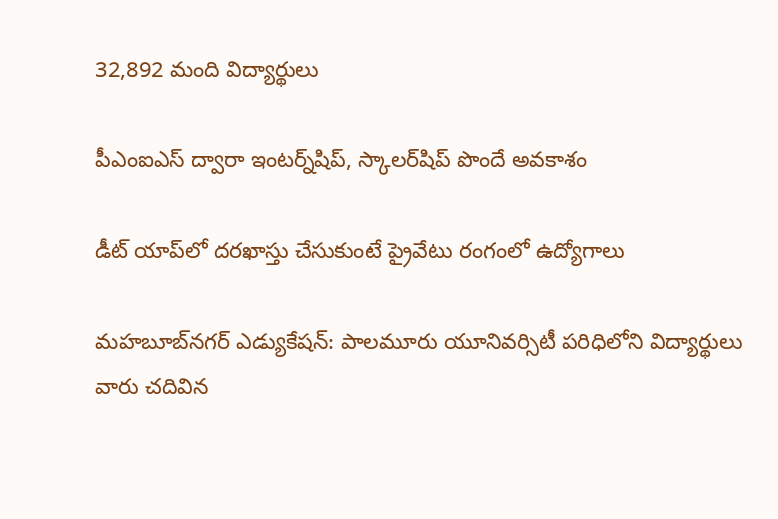32,892 మంది విద్యార్థులు

పీఎంఐఎస్‌ ద్వారా ఇంటర్న్‌షిప్‌, స్కాలర్‌షిప్‌ పొందే అవకాశం

డీట్‌ యాప్‌లో దరఖాస్తు చేసుకుంటే ప్రైవేటు రంగంలో ఉద్యోగాలు

మహబూబ్‌నగర్‌ ఎడ్యుకేషన్‌: పాలమూరు యూనివర్సిటీ పరిధిలోని విద్యార్థులు వారు చదివిన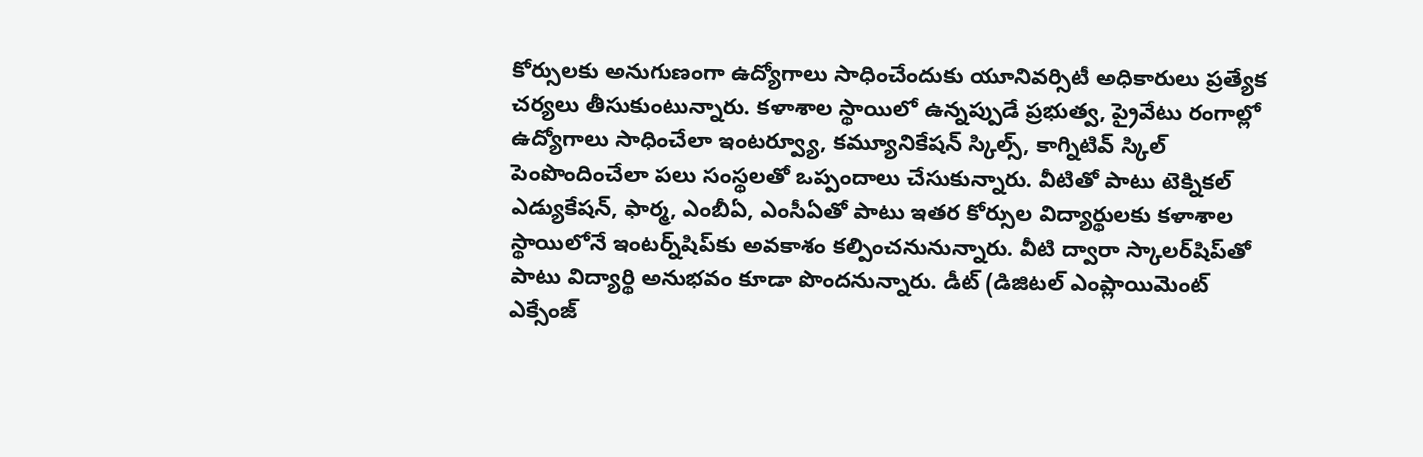కోర్సులకు అనుగుణంగా ఉద్యోగాలు సాధించేందుకు యూనివర్సిటీ అధికారులు ప్రత్యేక చర్యలు తీసుకుంటున్నారు. కళాశాల స్థాయిలో ఉన్నప్పుడే ప్రభుత్వ, ప్రైవేటు రంగాల్లో ఉద్యోగాలు సాధించేలా ఇంటర్వ్యూ, కమ్యూనికేషన్‌ స్కిల్స్‌, కాగ్నిటివ్‌ స్కిల్‌ పెంపొందించేలా పలు సంస్థలతో ఒప్పందాలు చేసుకున్నారు. వీటితో పాటు టెక్నికల్‌ ఎడ్యుకేషన్‌, ఫార్మ, ఎంబీఏ, ఎంసీఏతో పాటు ఇతర కోర్సుల విద్యార్థులకు కళాశాల స్థాయిలోనే ఇంటర్న్‌షిప్‌కు అవకాశం కల్పించనునున్నారు. వీటి ద్వారా స్కాలర్‌షిప్‌తో పాటు విద్యార్థి అనుభవం కూడా పొందనున్నారు. డీట్‌ (డిజిటల్‌ ఎంప్లాయిమెంట్‌ ఎక్సేంజ్‌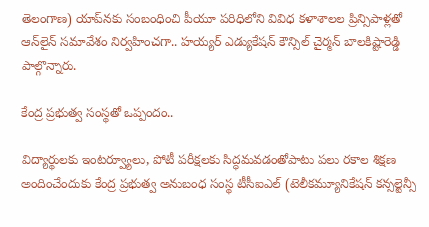తెలంగాణ) యాప్‌నకు సంబంధించి పీయూ పరిధిలోని వివిధ కళాశాలల ప్రిన్సిపాళ్లతో ఆన్‌లైన్‌ సమావేశం నిర్వహించగా.. హయ్యర్‌ ఎడ్యుకేషన్‌ కౌన్సిల్‌ చైర్మన్‌ బాలకిష్టారెడ్డి పాల్గొన్నారు.

కేంద్ర ప్రభుత్వ సంస్థతో ఒప్పందం..

విద్యార్థులకు ఇంటర్వ్యూలు, పోటీ పరీక్షలకు సిద్ధమవడంతోపాటు పలు రకాల శిక్షణ అందించేందుకు కేంద్ర ప్రభుత్వ అనుబంధ సంస్థ టీసీఐఎల్‌ (టెలీకమ్యూనికేషన్‌ కన్సల్టెన్సీ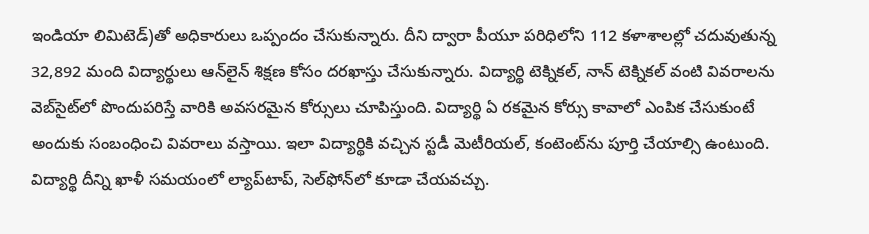ఇండియా లిమిటెడ్‌)తో అధికారులు ఒప్పందం చేసుకున్నారు. దీని ద్వారా పీయూ పరిధిలోని 112 కళాశాలల్లో చదువుతున్న 32,892 మంది విద్యార్థులు ఆన్‌లైన్‌ శిక్షణ కోసం దరఖాస్తు చేసుకున్నారు. విద్యార్థి టెక్నికల్‌, నాన్‌ టెక్నికల్‌ వంటి వివరాలను వెబ్‌సైట్‌లో పొందుపరిస్తే వారికి అవసరమైన కోర్సులు చూపిస్తుంది. విద్యార్థి ఏ రకమైన కోర్సు కావాలో ఎంపిక చేసుకుంటే అందుకు సంబంధించి వివరాలు వస్తాయి. ఇలా విద్యార్థికి వచ్చిన స్టడీ మెటీరియల్‌, కంటెంట్‌ను పూర్తి చేయాల్సి ఉంటుంది. విద్యార్థి దీన్ని ఖాళీ సమయంలో ల్యాప్‌టాప్‌, సెల్‌ఫోన్‌లో కూడా చేయవచ్చు.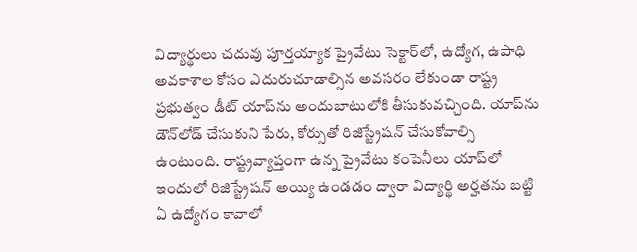విద్యార్థులు చదువు పూర్తయ్యాక ప్రైవేటు సెక్టార్‌లో, ఉద్యోగ, ఉపాధి అవకాశాల కోసం ఎదురుచూడాల్సిన అవసరం లేకుండా రాష్ట్ర ప్రభుత్వం డీట్‌ యాప్‌ను అందుబాటులోకి తీసుకువచ్చింది. యాప్‌ను డౌన్‌లోడ్‌ చేసుకుని పేరు, కోర్సుతో రిజిస్ట్రేషన్‌ చేసుకోవాల్సి ఉంటుంది. రాష్ట్రవ్యాప్తంగా ఉన్న ప్రైవేటు కంపెనీలు యాప్‌లో ఇందులో రిజిస్ట్రేషన్‌ అయ్యి ఉండడం ద్వారా విద్యార్థి అర్హతను బట్టి ఏ ఉద్యోగం కావాలో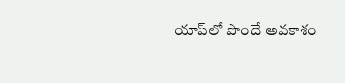యాప్‌లో పొందే అవకాశం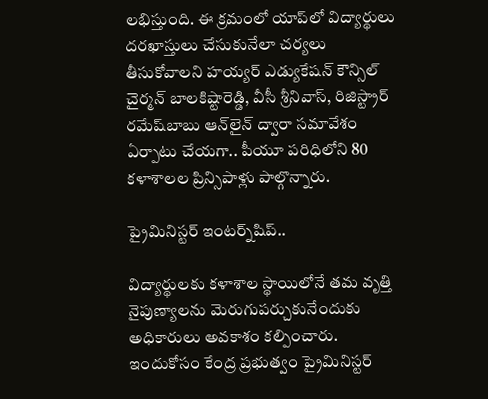లభిస్తుంది. ఈ క్రమంలో యాప్‌లో విద్యార్థులు దరఖాస్తులు చేసుకునేలా చర్యలు తీసుకోవాలని హయ్యర్‌ ఎడ్యుకేషన్‌ కౌన్సిల్‌ చైర్మన్‌ బాలకిష్టారెడ్డి, వీసీ శ్రీనివాస్‌, రిజిస్ట్రార్‌ రమేష్‌బాబు ఆన్‌లైన్‌ ద్వారా సమావేశం ఏర్పాటు చేయగా.. పీయూ పరిధిలోని 80 కళాశాలల ప్రిన్సిపాళ్లు పాల్గొన్నారు.

ప్రైమినిస్టర్‌ ఇంటర్న్‌షిప్‌..

విద్యార్థులకు కళాశాల స్థాయిలోనే తమ వృత్తి నైపుణ్యాలను మెరుగుపర్చుకునేందుకు అధికారులు అవకాశం కల్పించారు. ఇందుకోసం కేంద్ర ప్రభుత్వం ప్రైమినిస్టర్‌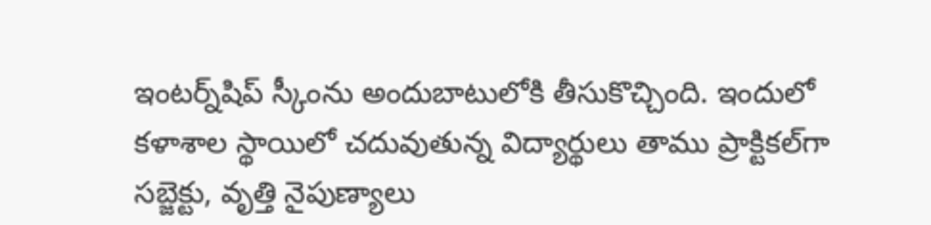ఇంటర్న్‌షిప్‌ స్కీంను అందుబాటులోకి తీసుకొచ్చింది. ఇందులో కళాశాల స్థాయిలో చదువుతున్న విద్యార్థులు తాము ప్రాక్టికల్‌గా సబ్జెక్టు, వృత్తి నైపుణ్యాలు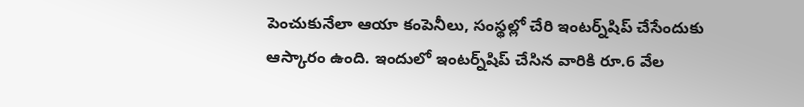పెంచుకునేలా ఆయా కంపెనీలు, సంస్థల్లో చేరి ఇంటర్న్‌షిప్‌ చేసేందుకు ఆస్కారం ఉంది. ఇందులో ఇంటర్న్‌షిప్‌ చేసిన వారికి రూ.6 వేల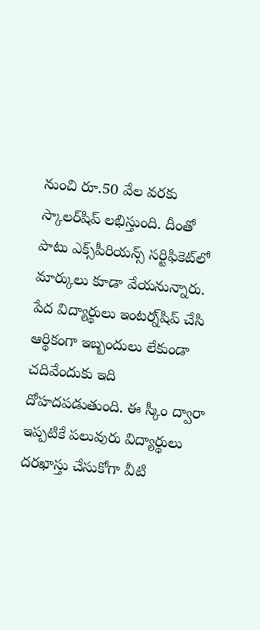నుంచి రూ.50 వేల వరకు స్కాలర్‌షిప్‌ లభిస్తుంది. దీంతో పాటు ఎక్స్‌పీరియన్స్‌ సర్టిఫికెట్‌లో మార్కులు కూడా వేయనున్నారు. పేద విద్యార్థులు ఇంటర్న్‌షిప్‌ చేసి ఆర్థికంగా ఇబ్బందులు లేకుండా చదివేందుకు ఇది దోహదపడుతుంది. ఈ స్కీం ద్వారా ఇప్పటికే పలువురు విద్యార్థులు దరఖాస్తు చేసుకోగా వీటి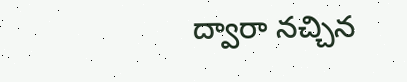ద్వారా నచ్చిన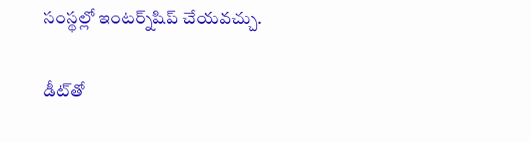సంస్థల్లో ఇంటర్న్‌షిప్‌ చేయవచ్చు.

డీట్‌తో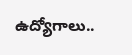ఉద్యోగాలు..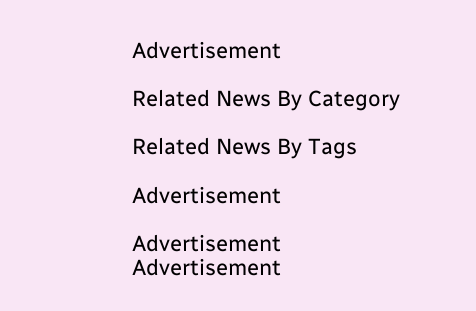Advertisement

Related News By Category

Related News By Tags

Advertisement

Advertisement
Advertisement